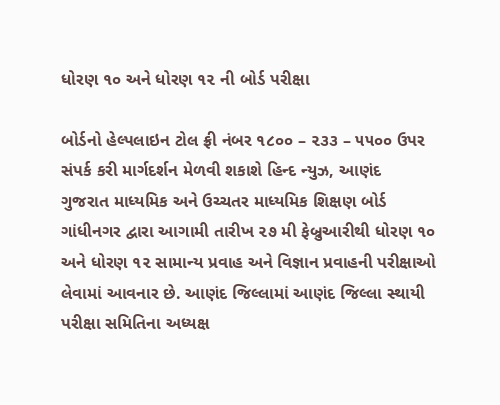ધોરણ ૧૦ અને ધોરણ ૧૨ ની બોર્ડ પરીક્ષા

બોર્ડનો હેલ્પલાઇન ટોલ ફ્રી નંબર ૧૮૦૦ – ૨૩૩ – ૫૫૦૦ ઉપર સંપર્ક કરી માર્ગદર્શન મેળવી શકાશે હિન્દ ન્યુઝ, આણંદ      ગુજરાત માધ્યમિક અને ઉચ્ચતર માધ્યમિક શિક્ષણ બોર્ડ ગાંધીનગર દ્વારા આગામી તારીખ ૨૭ મી ફેબ્રુઆરીથી ધોરણ ૧૦ અને ધોરણ ૧૨ સામાન્ય પ્રવાહ અને વિજ્ઞાન પ્રવાહની પરીક્ષાઓ લેવામાં આવનાર છે. આણંદ જિલ્લામાં આણંદ જિલ્લા સ્થાયી પરીક્ષા સમિતિના અધ્યક્ષ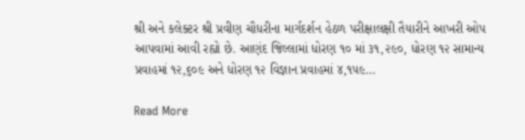શ્રી અને કલેક્ટર શ્રી પ્રવીણ ચૌધરીના માર્ગદર્શન હેઠળ પરીક્ષાલક્ષી તૈયારીને આખરી ઓપ આપવામાં આવી રહ્યો છે. આણંદ જિલ્લામાં ધોરણ ૧૦ માં ૩૧,૨૯૦, ધોરણ ૧૨ સામાન્ય પ્રવાહમાં ૧૨,૬૦૯ અને ધોરણ ૧૨ વિજ્ઞાન પ્રવાહમાં ૪,૧૫૯…

Read More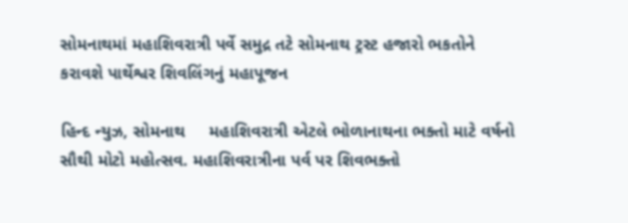સોમનાથમાં મહાશિવરાત્રી પર્વે સમુદ્ર તટે સોમનાથ ટ્રસ્ટ હજારો ભકતોને કરાવશે પાર્થેશ્વર શિવલિંગનું મહાપૂજન

હિન્દ ન્યુઝ, સોમનાથ     મહાશિવરાત્રી એટલે ભોળાનાથના ભક્તો માટે વર્ષનો સૌથી મોટો મહોત્સવ. મહાશિવરાત્રીના પર્વ પર શિવભક્તો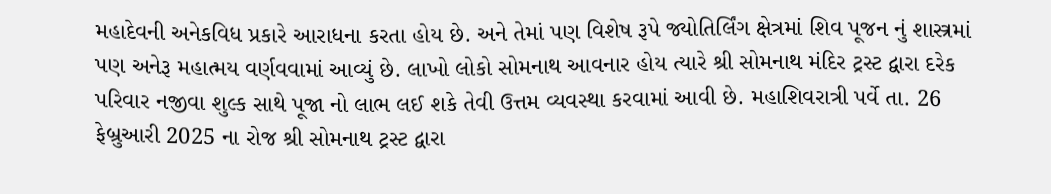મહાદેવની અનેકવિધ પ્રકારે આરાધના કરતા હોય છે. અને તેમાં પણ વિશેષ રૂપે જ્યોતિર્લિંગ ક્ષેત્રમાં શિવ પૂજન નું શાસ્ત્રમાં પણ અનેરૂ મહાત્મય વર્ણવવામાં આવ્યું છે. લાખો લોકો સોમનાથ આવનાર હોય ત્યારે શ્રી સોમનાથ મંદિર ટ્રસ્ટ દ્વારા દરેક પરિવાર નજીવા શુલ્ક સાથે પૂજા નો લાભ લઈ શકે તેવી ઉત્તમ વ્યવસ્થા કરવામાં આવી છે. મહાશિવરાત્રી પર્વે તા. 26 ફેબ્રુઆરી 2025 ના રોજ શ્રી સોમનાથ ટ્રસ્ટ દ્વારા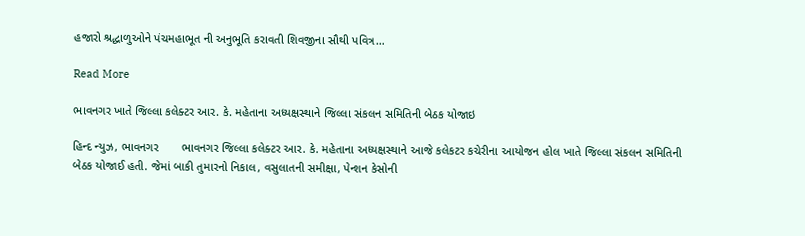હજારો શ્રદ્ધાળુઓને પંચમહાભૂત ની અનુભૂતિ કરાવતી શિવજીના સૌથી પવિત્ર…

Read More

ભાવનગર ખાતે જિલ્લા કલેક્ટર આર. કે. મહેતાના અધ્યક્ષસ્થાને જિલ્લા સંકલન સમિતિની બેઠક યોજાઇ

હિન્દ ન્યુઝ, ભાવનગર       ભાવનગર જિલ્લા કલેક્ટર આર. કે. મહેતાના અધ્યક્ષસ્થાને આજે કલેકટર કચેરીના આયોજન હોલ ખાતે જિલ્લા સંકલન સમિતિની બેઠક યોજાઈ હતી. જેમાં બાકી તુમારનો નિકાલ, વસુલાતની સમીક્ષા, પેન્શન કેસોની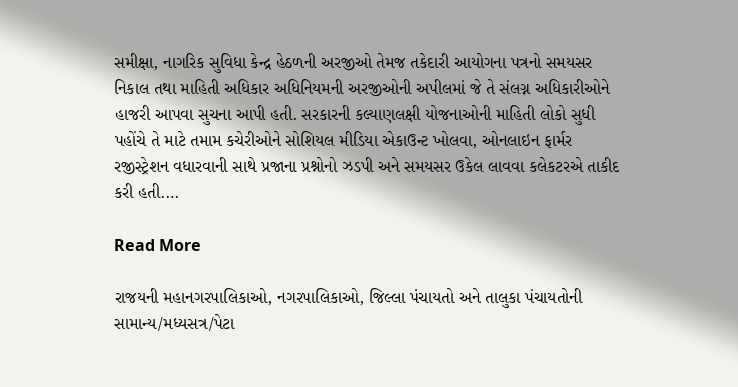સમીક્ષા, નાગરિક સુવિધા કેન્દ્ર હેઠળની અરજીઓ તેમજ તકેદારી આયોગના પત્રનો સમયસર નિકાલ તથા માહિતી અધિકાર અધિનિયમની અરજીઓની અપીલમાં જે તે સંલગ્ન અધિકારીઓને હાજરી આપવા સુચના આપી હતી. સરકારની કલ્યાણલક્ષી યોજનાઓની માહિતી લોકો સુધી પહોંચે તે માટે તમામ કચેરીઓને સોશિયલ મીડિયા એકાઉન્ટ ખોલવા, ઓનલાઇન ફાર્મર રજીસ્ટ્રેશન વધારવાની સાથે પ્રજાના પ્રશ્નોનો ઝડપી અને સમયસર ઉકેલ‌ લાવવા કલેકટરએ તાકીદ કરી હતી.…

Read More

રાજયની મહાનગરપાલિકાઓ, નગરપાલિકાઓ, જિલ્લા પંચાયતો અને તાલુકા પંચાયતોની સામાન્ય/મધ્યસત્ર/પેટા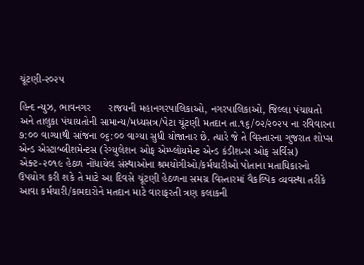ચૂંટણી-૨૦૨૫

હિન્દ ન્યુઝ, ભાવનગર      રાજયની મહાનગરપાલિકાઓ, નગરપાલિકાઓ, જિલ્લા પંચાયતો અને તાલુકા પંચાયતોની સામાન્ય/મધ્યસત્ર/પેટા ચૂંટણી મતદાન તા.૧૬/૦૨/૨૦૨૫ ના રવિવારના ૭:૦૦ વાગ્યાથી સાંજના ૦૬:૦૦ વાગ્યા સુધી યોજાનાર છે. ત્યારે જે તે વિસ્તારના ગુજરાત શોપ્સ એન્ડ એસ્ટાબ્લીશમેન્ટસ (રેગ્યુલેશન ઓફ એમ્પ્લોયમેન્ટ એન્ડ કંડીશન્સ ઓફ સર્વિસ) એક્ટ-૨૦૧૯ હેઠળ નોંધાયેલ સંસ્થાઓના શ્રમયોગીઓ/કર્મચારીઓ પોતાના મતાધિકારનો ઉપયોગ કરી શકે તે માટે આ દિવસે ચૂંટણી હેઠળના સમગ્ર વિસ્તારમાં વૈકલ્પિક વ્યવસ્થા તરીકે આવા કર્મચારી/કામદારોને મતદાન માટે વારાફરતી ત્રણ કલાકની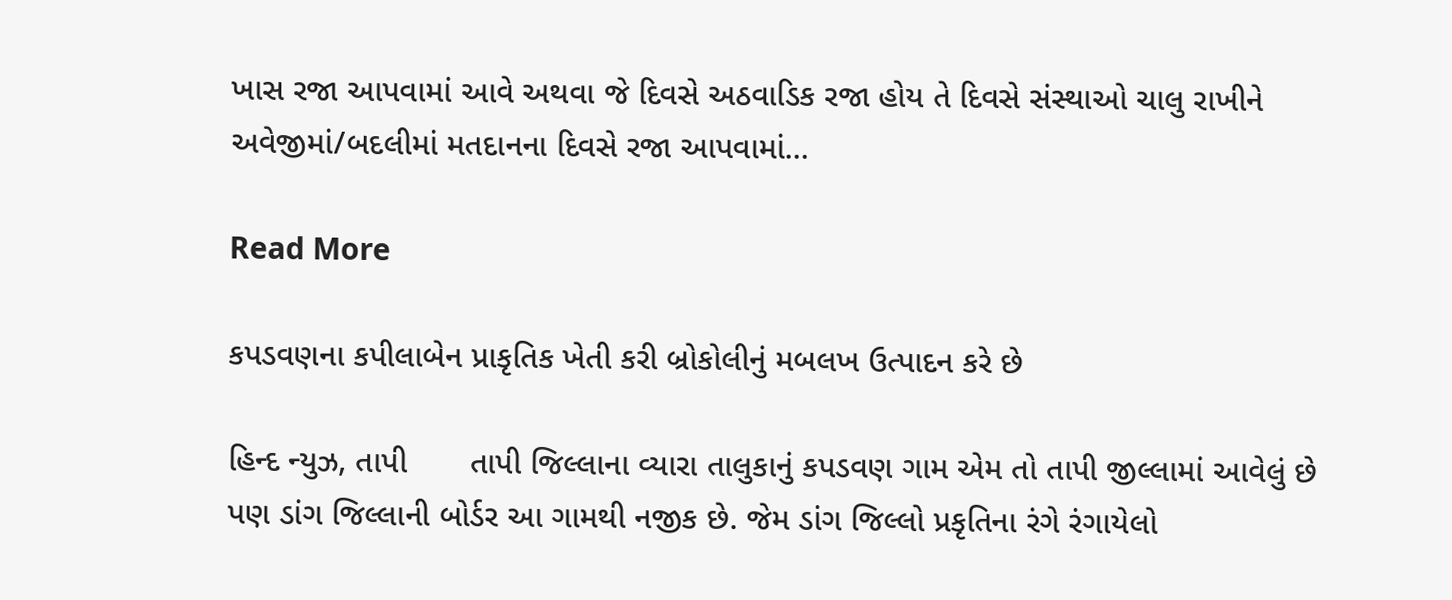ખાસ રજા આપવામાં આવે અથવા જે દિવસે અઠવાડિક રજા હોય તે દિવસે સંસ્થાઓ ચાલુ રાખીને અવેજીમાં/બદલીમાં મતદાનના દિવસે રજા આપવામાં…

Read More

કપડવણના કપીલાબેન પ્રાકૃતિક ખેતી કરી બ્રોકોલીનું મબલખ ઉત્પાદન કરે છે

હિન્દ ન્યુઝ, તાપી       તાપી જિલ્લાના વ્યારા તાલુકાનું કપડવણ ગામ એમ તો તાપી જીલ્લામાં આવેલું છે પણ ડાંગ જિલ્લાની બોર્ડર આ ગામથી નજીક છે. જેમ ડાંગ જિલ્લો પ્રકૃતિના રંગે રંગાયેલો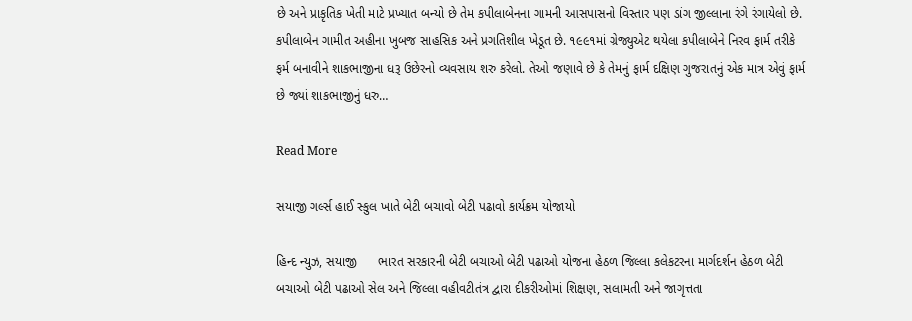છે અને પ્રાકૃતિક ખેતી માટે પ્રખ્યાત બન્યો છે તેમ કપીલાબેનના ગામની આસપાસનો વિસ્તાર પણ ડાંગ જીલ્લાના રંગે રંગાયેલો છે. કપીલાબેન ગામીત અહીના ખુબજ સાહસિક અને પ્રગતિશીલ ખેડૂત છે. ૧૯૯૧માં ગ્રેજ્યુએટ થયેલા કપીલાબેને નિરવ ફાર્મ તરીકે ફર્મ બનાવીને શાકભાજીના ધરૂ ઉછેરનો વ્યવસાય શરુ કરેલો. તેઓ જણાવે છે કે તેમનું ફાર્મ દક્ષિણ ગુજરાતનું એક માત્ર એવું ફાર્મ છે જ્યાં શાકભાજીનું ધરુ…

Read More

સયાજી ગર્લ્સ હાઈ સ્કુલ ખાતે બેટી બચાવો બેટી પઢાવો કાર્યક્રમ યોજાયો

હિન્દ ન્યુઝ, સયાજી      ભારત સરકારની બેટી બચાઓ બેટી પઢાઓ યોજના હેઠળ જિલ્લા કલેકટરના માર્ગદર્શન હેઠળ બેટી બચાઓ બેટી પઢાઓ સેલ અને જિલ્લા વહીવટીતંત્ર દ્વારા દીકરીઓમાં શિક્ષણ, સલામતી અને જાગૃત્તતા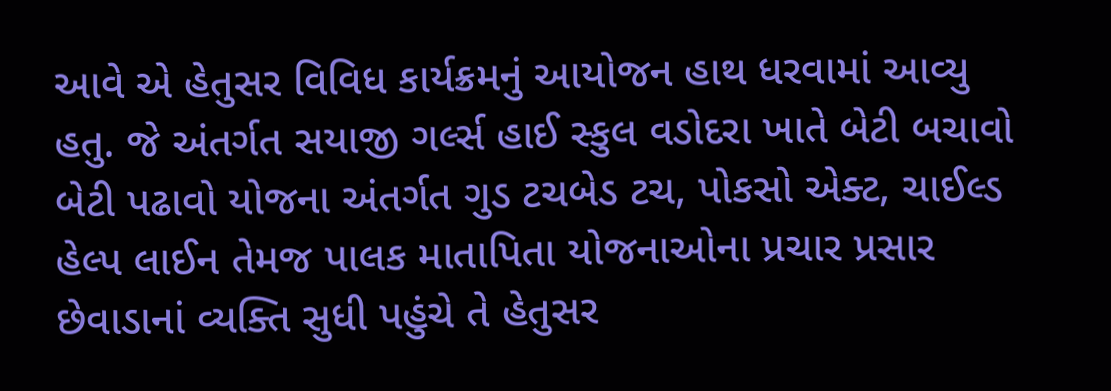આવે એ હેતુસર વિવિધ કાર્યક્રમનું આયોજન હાથ ધરવામાં આવ્યુ હતુ. જે અંતર્ગત સયાજી ગર્લ્સ હાઈ સ્કુલ વડોદરા ખાતે બેટી બચાવો બેટી પઢાવો યોજના અંતર્ગત ગુડ ટચબેડ ટચ, પોકસો એક્ટ, ચાઈલ્ડ હેલ્પ લાઈન તેમજ પાલક માતાપિતા યોજનાઓના પ્રચાર પ્રસાર છેવાડાનાં વ્યક્તિ સુધી પહુંચે તે હેતુસર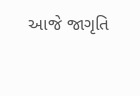આજે જાગૃતિ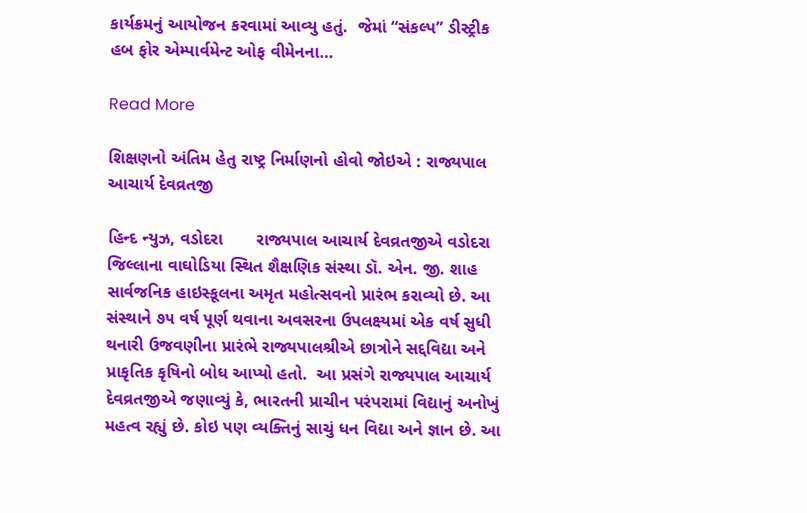કાર્યક્રમનું આયોજન કરવામાં આવ્યુ હતું.  જેમાં “સંકલ્પ” ડીસ્ટ્રીક હબ ફોર એમ્પાર્વમેન્ટ ઓફ વીમેનના…

Read More

શિક્ષણનો અંતિમ હેતુ રાષ્ટ્ર નિર્માણનો હોવો જોઇએ : રાજ્યપાલ આચાર્ય દેવવ્રતજી

હિન્દ ન્યુઝ, વડોદરા       રાજ્યપાલ આચાર્ય દેવવ્રતજીએ વડોદરા જિલ્લાના વાઘોડિયા સ્થિત શૈક્ષણિક સંસ્થા ડૉ. એન. જી. શાહ સાર્વજનિક હાઇસ્કૂલના અમૃત મહોત્સવનો પ્રારંભ કરાવ્યો છે. આ સંસ્થાને ૭૫ વર્ષ પૂર્ણ થવાના અવસરના ઉપલક્ષ્યમાં એક વર્ષ સુધી થનારી ઉજવણીના પ્રારંભે રાજ્યપાલશ્રીએ છાત્રોને સદ્દવિદ્યા અને પ્રાકૃતિક કૃષિનો બોધ આપ્યો હતો.  આ પ્રસંગે રાજ્યપાલ આચાર્ય દેવવ્રતજીએ જણાવ્યું કે, ભારતની પ્રાચીન પરંપરામાં વિદ્યાનું અનોખું મહત્વ રહ્યું છે. કોઇ પણ વ્યક્તિનું સાચું ધન વિદ્યા અને જ્ઞાન છે. આ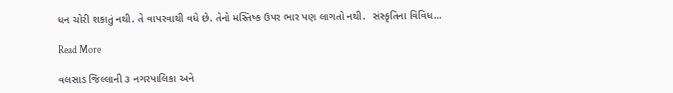ધન ચોરી શકાતું નથી. તે વાપરવાથી વધે છે. તેનો મસ્તિષ્ક ઉપર ભાર પણ લાગતો નથી.  સંસ્કૃતિના વિવિધ…

Read More

વલસાડ જિલ્લાની ૩ નગરપાલિકા અને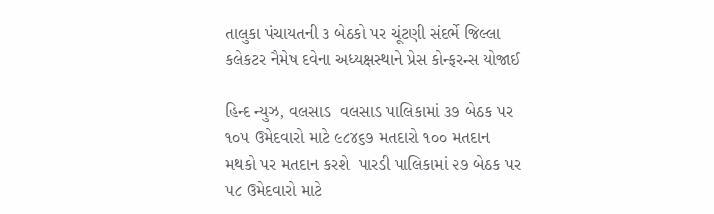તાલુકા પંચાયતની ૩ બેઠકો પર ચૂંટણી સંદર્ભે જિલ્લા કલેકટર નૈમેષ દવેના અધ્યક્ષસ્થાને પ્રેસ કોન્ફરન્સ યોજાઈ

હિન્દ ન્યુઝ, વલસાડ  વલસાડ પાલિકામાં ૩૭ બેઠક પર ૧૦૫ ઉમેદવારો માટે ૯૮૪૬૭ મતદારો ૧૦૦ મતદાન મથકો પર મતદાન કરશે  પારડી પાલિકામાં ૨૭ બેઠક પર ૫૮ ઉમેદવારો માટે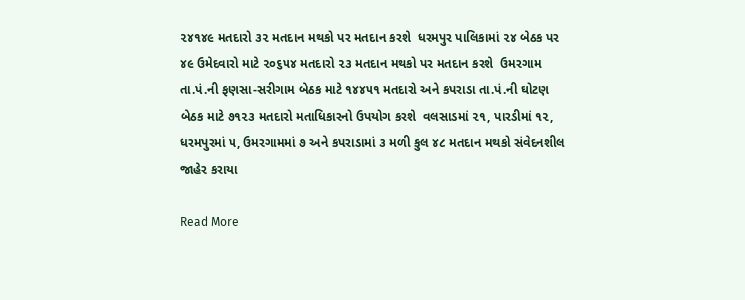૨૪૧૪૯ મતદારો ૩૨ મતદાન મથકો પર મતદાન કરશે  ધરમપુર પાલિકામાં ૨૪ બેઠક પર ૪૯ ઉમેદવારો માટે ૨૦૬૫૪ મતદારો ૨૩ મતદાન મથકો પર મતદાન કરશે  ઉમરગામ તા.પં.ની ફણસા-સરીગામ બેઠક માટે ૧૪૪૫૧ મતદારો અને કપરાડા તા.પં.ની ઘોટણ બેઠક માટે ૭૧૨૩ મતદારો મતાધિકારનો ઉપયોગ કરશે  વલસાડમાં ૨૧, પારડીમાં ૧૨, ધરમપુરમાં ૫, ઉમરગામમાં ૭ અને કપરાડામાં ૩ મળી કુલ ૪૮ મતદાન મથકો સંવેદનશીલ જાહેર કરાયા

Read More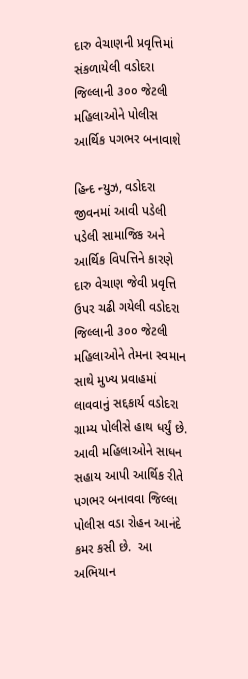દારુ વેચાણની પ્રવૃત્તિમાં સંકળાયેલી વડોદરા જિલ્લાની ૩૦૦ જેટલી મહિલાઓને પોલીસ આર્થિક પગભર બનાવાશે

હિન્દ ન્યુઝ, વડોદરા       જીવનમાં આવી પડેલી પડેલી સામાજિક અને આર્થિક વિપત્તિને કારણે દારુ વેચાણ જેવી પ્રવૃત્તિ ઉપર ચઢી ગયેલી વડોદરા જિલ્લાની ૩૦૦ જેટલી મહિલાઓને તેમના સ્વમાન સાથે મુખ્ય પ્રવાહમાં લાવવાનું સદ્દકાર્ય વડોદરા ગ્રામ્ય પોલીસે હાથ ધર્યું છે. આવી મહિલાઓને સાધન સહાય આપી આર્થિક રીતે પગભર બનાવવા જિલ્લા પોલીસ વડા રોહન આનંદે કમર કસી છે.  આ અભિયાન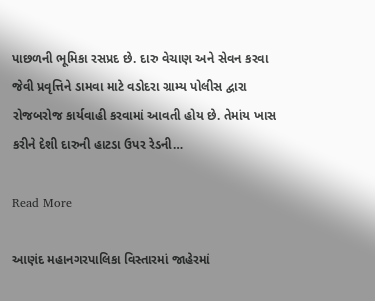પાછળની ભૂમિકા રસપ્રદ છે. દારુ વેચાણ અને સેવન કરવા જેવી પ્રવૃત્તિને ડામવા માટે વડોદરા ગ્રામ્ય પોલીસ દ્વારા રોજબરોજ કાર્યવાહી કરવામાં આવતી હોય છે. તેમાંય ખાસ કરીને દેશી દારુની હાટડા ઉપર રેડની…

Read More

આણંદ મહાનગરપાલિકા વિસ્તારમાં જાહેરમાં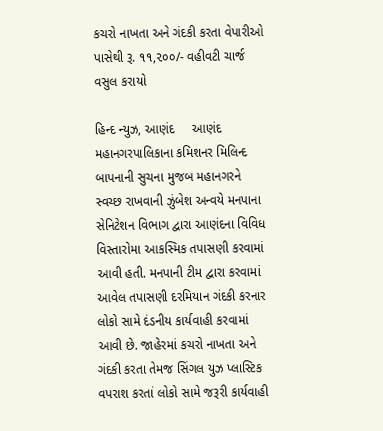કચરો નાખતા અને ગંદકી કરતા વેપારીઓ પાસેથી રૂ. ૧૧,૨૦૦/- વહીવટી ચાર્જ વસુલ કરાયો

હિન્દ ન્યુઝ, આણંદ     આણંદ મહાનગરપાલિકાના કમિશનર મિલિન્દ બાપનાની સુચના મુજબ મહાનગરને સ્વચ્છ રાખવાની ઝુંબેશ અન્વયે મનપાના સેનિટેશન વિભાગ દ્વારા આણંદના વિવિધ વિસ્તારોમા આકસ્મિક તપાસણી કરવામાં આવી હતી. મનપાની ટીમ દ્વારા કરવામાં આવેલ તપાસણી દરમિયાન ગંદકી કરનાર લોકો સામે દંડનીય કાર્યવાહી કરવામાં આવી છે. જાહેરમાં કચરો નાખતા અને ગંદકી કરતા તેમજ સિંગલ યુઝ પ્લાસ્ટિક વપરાશ કરતાં લોકો સામે જરૂરી કાર્યવાહી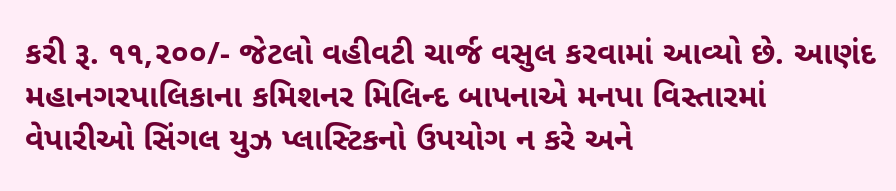કરી રૂ. ૧૧,૨૦૦/- જેટલો વહીવટી ચાર્જ વસુલ કરવામાં આવ્યો છે. આણંદ મહાનગરપાલિકાના કમિશનર મિલિન્દ બાપનાએ મનપા વિસ્તારમાં વેપારીઓ સિંગલ યુઝ પ્લાસ્ટિકનો ઉપયોગ ન કરે અને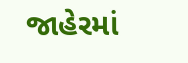જાહેરમાં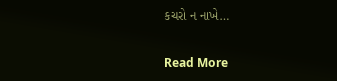કચરો ન નાખે…

Read More